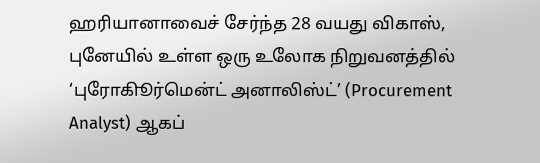ஹரியானாவைச் சேர்ந்த 28 வயது விகாஸ், புனேயில் உள்ள ஒரு உலோக நிறுவனத்தில் ‘புரோகிூர்மென்ட் அனாலிஸ்ட்’ (Procurement Analyst) ஆகப்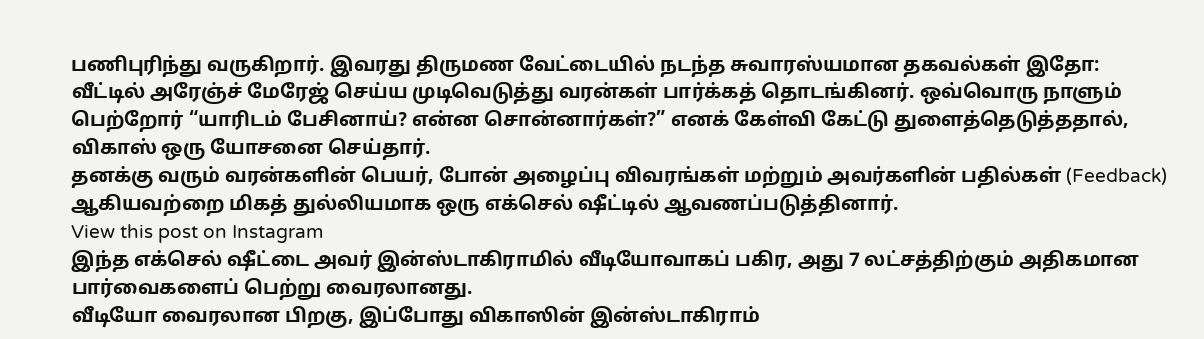பணிபுரிந்து வருகிறார். இவரது திருமண வேட்டையில் நடந்த சுவாரஸ்யமான தகவல்கள் இதோ:
வீட்டில் அரேஞ்ச் மேரேஜ் செய்ய முடிவெடுத்து வரன்கள் பார்க்கத் தொடங்கினர். ஒவ்வொரு நாளும் பெற்றோர் “யாரிடம் பேசினாய்? என்ன சொன்னார்கள்?” எனக் கேள்வி கேட்டு துளைத்தெடுத்ததால், விகாஸ் ஒரு யோசனை செய்தார்.
தனக்கு வரும் வரன்களின் பெயர், போன் அழைப்பு விவரங்கள் மற்றும் அவர்களின் பதில்கள் (Feedback) ஆகியவற்றை மிகத் துல்லியமாக ஒரு எக்செல் ஷீட்டில் ஆவணப்படுத்தினார்.
View this post on Instagram
இந்த எக்செல் ஷீட்டை அவர் இன்ஸ்டாகிராமில் வீடியோவாகப் பகிர, அது 7 லட்சத்திற்கும் அதிகமான பார்வைகளைப் பெற்று வைரலானது.
வீடியோ வைரலான பிறகு, இப்போது விகாஸின் இன்ஸ்டாகிராம்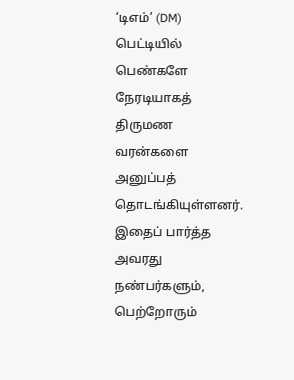‘டிஎம்’ (DM) பெட்டியில் பெண்களே நேரடியாகத் திருமண வரன்களை அனுப்பத் தொடங்கியுள்ளனர். இதைப் பார்த்த அவரது நண்பர்களும், பெற்றோரும்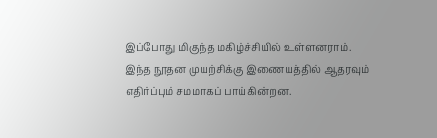இப்போது மிகுந்த மகிழ்ச்சியில் உள்ளனராம்.
இந்த நூதன முயற்சிக்கு இணையத்தில் ஆதரவும் எதிர்ப்பும் சமமாகப் பாய்கின்றன.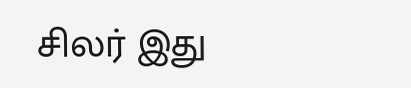சிலர் இது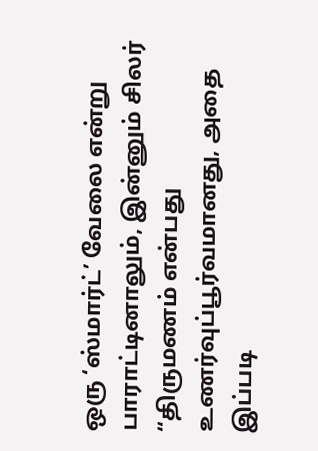ஒரு ‘ஸ்மார்ட்’ வேலை என்று பாராட்டினாலும், இன்னும் சிலர் “திருமணம் என்பது உணர்வுப்பூர்வமானது, அதை இப்படி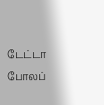டேட்டா போலப்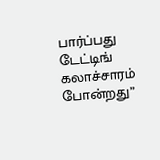பார்ப்பது டேட்டிங் கலாச்சாரம் போன்றது”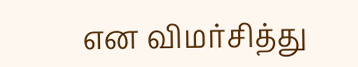என விமர்சித்து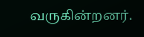வருகின்றனர்.